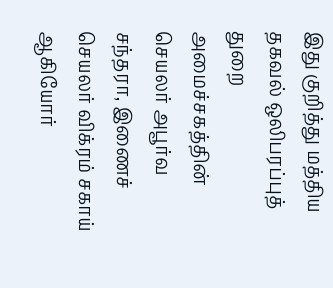இது குறித்து மத்திய தகவல் ஒலிபரப்புத் துறை அமைச்சகத்தின் செயலர் அபூர்வ சந்தரா, இணைச் செயலர் விக்ரம் சகாய் ஆகியோர்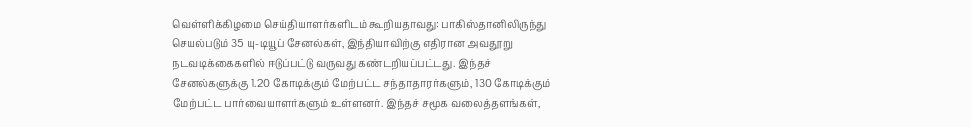வெள்ளிக்கிழமை செய்தியாளர்களிடம் கூறியதாவது: பாகிஸ்தானிலிருந்து செயல்படும் 35 யு-டியூப் சேனல்கள், இந்தியாவிற்கு எதிரான அவதூறு நடவடிக்கைகளில் ஈடுப்பட்டு வருவது கண்டறியப்பட்டது. இந்தச் சேனல்களுக்கு 1.20 கோடிக்கும் மேற்பட்ட சந்தாதாரர்களும், 130 கோடிக்கும் மேற்பட்ட பார்வையாளர்களும் உள்ளனர். இந்தச் சமூக வலைத்தளங்கள்,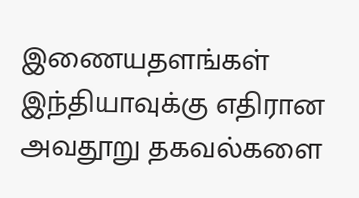இணையதளங்கள் இந்தியாவுக்கு எதிரான அவதூறு தகவல்களை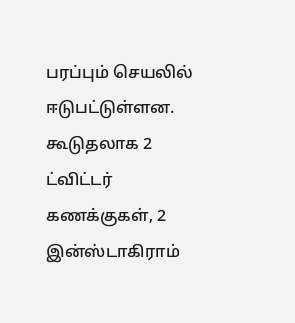பரப்பும் செயலில் ஈடுபட்டுள்ளன. கூடுதலாக 2 ட்விட்டர் கணக்குகள், 2 இன்ஸ்டாகிராம்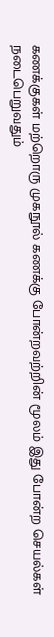கணக்குகள் மற்றொரு முகநூல் கணக்கு போன்றவற்றின் மூலம் இது போன்ற செயல்கள் நடைபெறுவதும்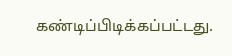கண்டிப்பிடிக்கப்பட்டது.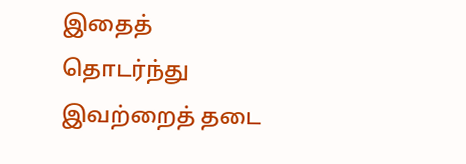இதைத் தொடர்ந்து இவற்றைத் தடை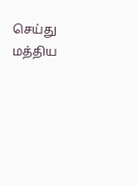செய்து மத்திய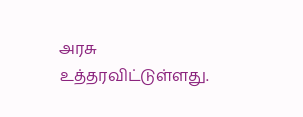அரசு உத்தரவிட்டுள்ளது.